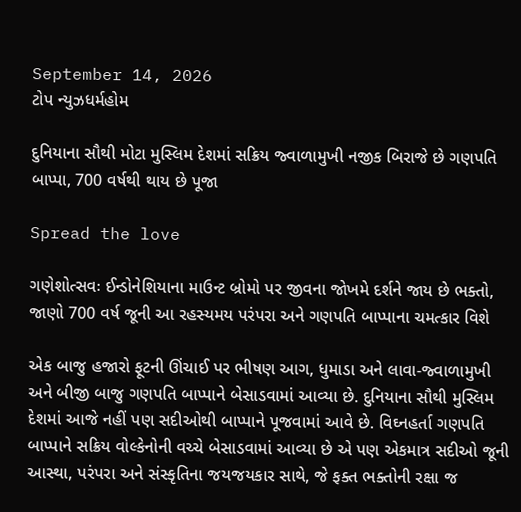September 14, 2026
ટોપ ન્યુઝધર્મહોમ

દુનિયાના સૌથી મોટા મુસ્લિમ દેશમાં સક્રિય જ્વાળામુખી નજીક બિરાજે છે ગણપતિ બાપ્પા, 700 વર્ષથી થાય છે પૂજા

Spread the love

ગણેશોત્સવઃ ઈન્ડોનેશિયાના માઉન્ટ બ્રોમો પર જીવના જોખમે દર્શને જાય છે ભક્તો, જાણો 700 વર્ષ જૂની આ રહસ્યમય પરંપરા અને ગણપતિ બાપ્પાના ચમત્કાર વિશે

એક બાજુ હજારો ફૂટની ઊંચાઈ પર ભીષણ આગ, ધુમાડા અને લાવા-જ્વાળામુખી અને બીજી બાજુ ગણપતિ બાપ્પાને બેસાડવામાં આવ્યા છે. દુનિયાના સૌથી મુસ્લિમ દેશમાં આજે નહીં પણ સદીઓથી બાપ્પાને પૂજવામાં આવે છે. વિઘ્નહર્તા ગણપતિ બાપ્પાને સક્રિય વોલ્કેનોની વચ્ચે બેસાડવામાં આવ્યા છે એ પણ એકમાત્ર સદીઓ જૂની આસ્થા, પરંપરા અને સંસ્કૃતિના જયજયકાર સાથે, જે ફક્ત ભક્તોની રક્ષા જ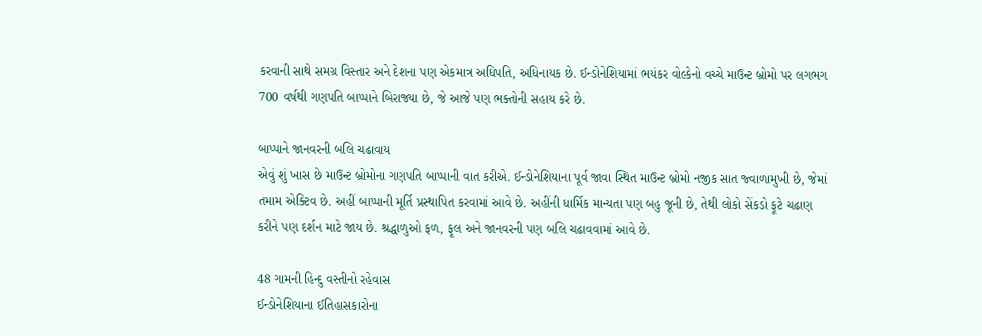કરવાની સાથે સમગ્ર વિસ્તાર અને દેશના પણ એકમાત્ર અધિપતિ, અધિનાયક છે. ઈન્ડોનેશિયામાં ભયંકર વોલ્કેનો વચ્ચે માઉન્ટ બ્રોમો પર લગભગ 700 વર્ષથી ગણપતિ બાપ્પાને બિરાજ્યા છે, જે આજે પણ ભક્તોની સહાય કરે છે.

બાપ્પાને જાનવરની બલિ ચઢાવાય
એવું શું ખાસ છે માઉન્ટ બ્રોમોના ગણપતિ બાપ્પાની વાત કરીએ. ઈન્ડોનેશિયાના પૂર્વ જાવા સ્થિત માઉન્ટ બ્રોમો નજીક સાત જ્વાળામુખી છે, જેમાં તમામ એક્ટિવ છે. અહીં બાપ્પાની મૂર્તિ પ્રસ્થાપિત કરવામાં આવે છે. અહીંની ધાર્મિક માન્યતા પણ બહુ જૂની છે, તેથી લોકો સેંકડો ફૂટે ચઢાણ કરીને પણ દર્શન માટે જાય છે. શ્રદ્ધાળુઓ ફળ, ફૂલ અને જાનવરની પણ બલિ ચઢાવવામાં આવે છે.

48 ગામની હિન્દુ વસ્તીનો રહેવાસ
ઈન્ડોનેશિયાના ઈતિહાસકારોના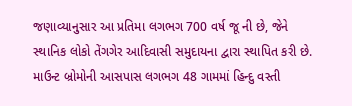જણાવ્યાનુસાર આ પ્રતિમા લગભગ 700 વર્ષ જૂ ની છે, જેને સ્થાનિક લોકો તેંગગેર આદિવાસી સમુદાયના દ્વારા સ્થાપિત કરી છે. માઉન્ટ બ્રોમોની આસપાસ લગભગ 48 ગામમાં હિન્દુ વસ્તી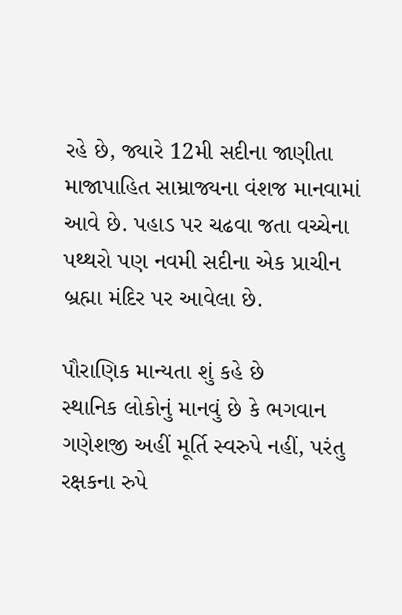રહે છે, જ્યારે 12મી સદીના જાણીતા માજાપાહિત સામ્રાજ્યના વંશજ માનવામાં આવે છે. પહાડ પર ચઢવા જતા વચ્ચેના પથ્થરો પણ નવમી સદીના એક પ્રાચીન બ્રહ્મા મંદિર પર આવેલા છે.

પૌરાણિક માન્યતા શું કહે છે
સ્થાનિક લોકોનું માનવું છે કે ભગવાન ગણેશજી અહીં મૂર્તિ સ્વરુપે નહીં, પરંતુ રક્ષકના રુપે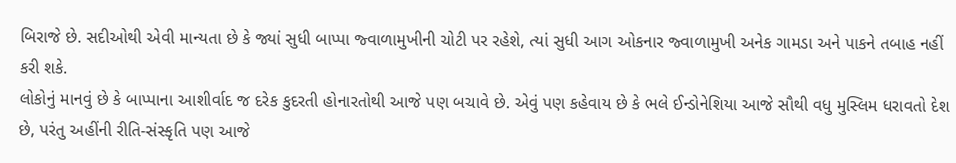બિરાજે છે. સદીઓથી એવી માન્યતા છે કે જ્યાં સુધી બાપ્પા જ્વાળામુખીની ચોટી પર રહેશે, ત્યાં સુધી આગ ઓકનાર જ્વાળામુખી અનેક ગામડા અને પાકને તબાહ નહીં કરી શકે.
લોકોનું માનવું છે કે બાપ્પાના આશીર્વાદ જ દરેક કુદરતી હોનારતોથી આજે પણ બચાવે છે. એવું પણ કહેવાય છે કે ભલે ઈન્ડોનેશિયા આજે સૌથી વધુ મુસ્લિમ ધરાવતો દેશ છે, પરંતુ અહીંની રીતિ-સંસ્કૃતિ પણ આજે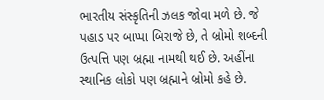ભારતીય સંસ્કૃતિની ઝલક જોવા મળે છે. જે પહાડ પર બાપ્પા બિરાજે છે, તે બ્રોમો શબ્દની ઉત્પત્તિ પણ બ્રહ્મા નામથી થઈ છે. અહીંના સ્થાનિક લોકો પણ બ્રહ્માને બ્રોમો કહે છે.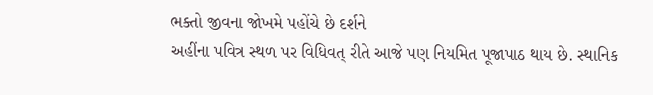ભક્તો જીવના જોખમે પહોંચે છે દર્શને
અહીંના પવિત્ર સ્થળ પર વિધિવત્ રીતે આજે પણ નિયમિત પૂજાપાઠ થાય છે. સ્થાનિક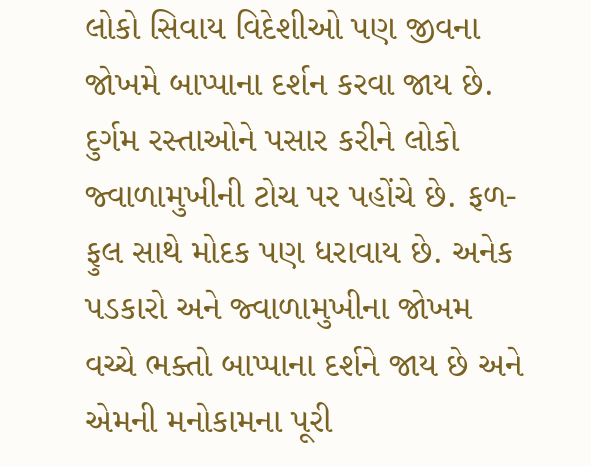લોકો સિવાય વિદેશીઓ પણ જીવના જોખમે બાપ્પાના દર્શન કરવા જાય છે. દુર્ગમ રસ્તાઓને પસાર કરીને લોકો જ્વાળામુખીની ટોચ પર પહોંચે છે. ફળ-ફુલ સાથે મોદક પણ ધરાવાય છે. અનેક પડકારો અને જ્વાળામુખીના જોખમ વચ્ચે ભક્તો બાપ્પાના દર્શને જાય છે અને એમની મનોકામના પૂરી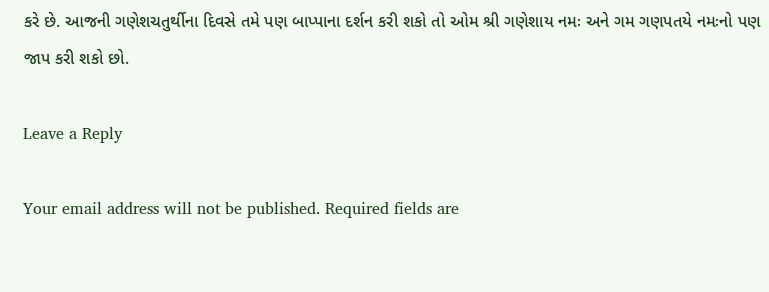કરે છે. આજની ગણેશચતુર્થીના દિવસે તમે પણ બાપ્પાના દર્શન કરી શકો તો ઓમ શ્રી ગણેશાય નમઃ અને ગમ ગણપતયે નમઃનો પણ જાપ કરી શકો છો.

Leave a Reply

Your email address will not be published. Required fields are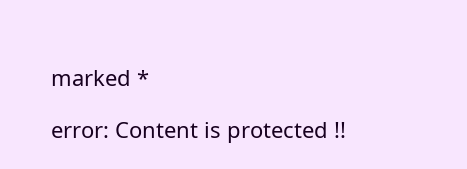marked *

error: Content is protected !!